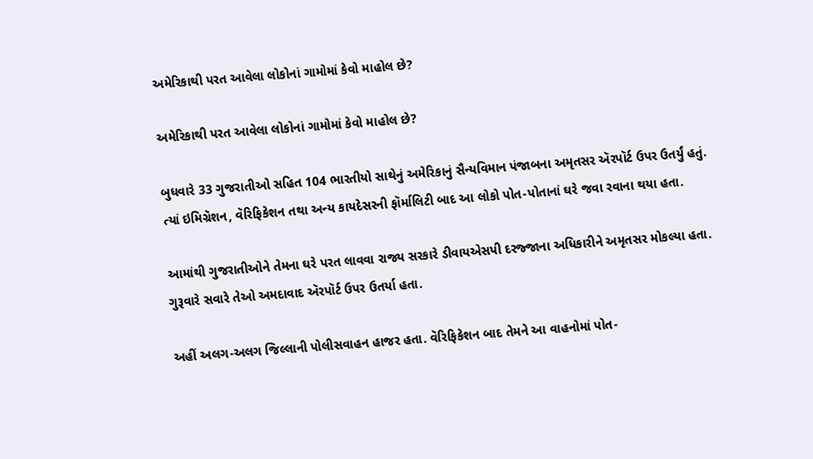અમેરિકાથી પરત આવેલા લોકોનાં ગામોમાં કેવો માહોલ છે?

અમેરિકાથી પરત આવેલા લોકોનાં ગામોમાં કેવો માહોલ છે?

બુધવારે 33 ગુજરાતીઓ સહિત 104 ભારતીયો સાથેનું અમેરિકાનું સૈન્યવિમાન પંજાબના અમૃતસર ઍરપૉર્ટ ઉપર ઉતર્યું હતું. ત્યાં ઇમિગ્રૅશન, વૅરિફિકેશન તથા અન્ય કાયદેસરની ફૉર્માલિટી બાદ આ લોકો પોત-પોતાનાં ઘરે જવા રવાના થયા હતા.

આમાંથી ગુજરાતીઓને તેમના ઘરે પરત લાવવા રાજ્ય સરકારે ડીવાયએસપી દરજ્જાના અધિકારીને અમૃતસર મોકલ્યા હતા. ગુરૂવારે સવારે તેઓ અમદાવાદ ઍરપૉર્ટ ઉપર ઉતર્યા હતા.

અહીં અલગ-અલગ જિલ્લાની પોલીસવાહન હાજર હતા. વૅરિફિકેશન બાદ તેમને આ વાહનોમાં પોત-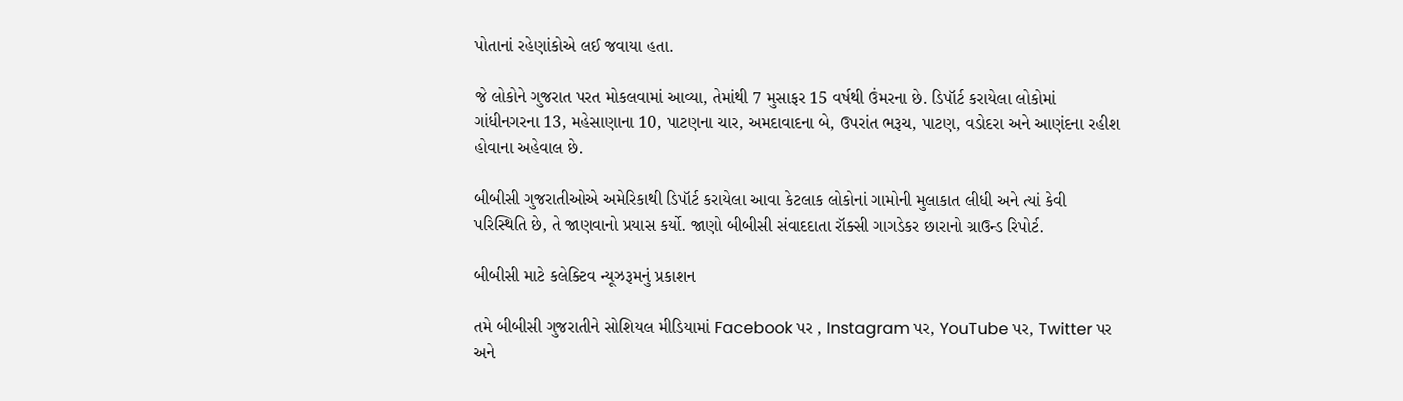પોતાનાં રહેણાંકોએ લઈ જવાયા હતા.

જે લોકોને ગુજરાત પરત મોકલવામાં આવ્યા, તેમાંથી 7 મુસાફર 15 વર્ષથી ઉંમરના છે. ડિપૉર્ટ કરાયેલા લોકોમાં ગાંધીનગરના 13, મહેસાણાના 10, પાટણના ચાર, અમદાવાદના બે, ઉપરાંત ભરૂચ, પાટણ, વડોદરા અને આણંદના રહીશ હોવાના અહેવાલ છે.

બીબીસી ગુજરાતીઓએ અમેરિકાથી ડિપૉર્ટ કરાયેલા આવા કેટલાક લોકોનાં ગામોની મુલાકાત લીધી અને ત્યાં કેવી પરિસ્થિતિ છે, તે જાણવાનો પ્રયાસ કર્યો. જાણો બીબીસી સંવાદદાતા રૉક્સી ગાગડેકર છારાનો ગ્રાઉન્ડ રિપોર્ટ.

બીબીસી માટે કલેક્ટિવ ન્યૂઝરૂમનું પ્રકાશન

તમે બીબીસી ગુજરાતીને સોશિયલ મીડિયામાં Facebook પર , Instagram પર, YouTube પર, Twitter પર અને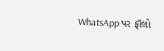WhatsApp પર ફૉલો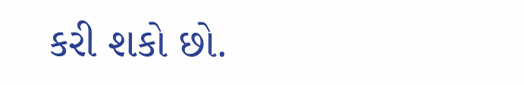કરી શકો છો.